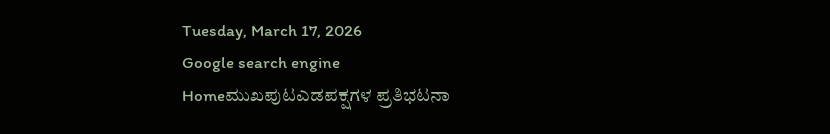Tuesday, March 17, 2026
Google search engine
Homeಮುಖಪುಟಎಡಪಕ್ಷಗಳ ಪ್ರತಿಭಟನಾ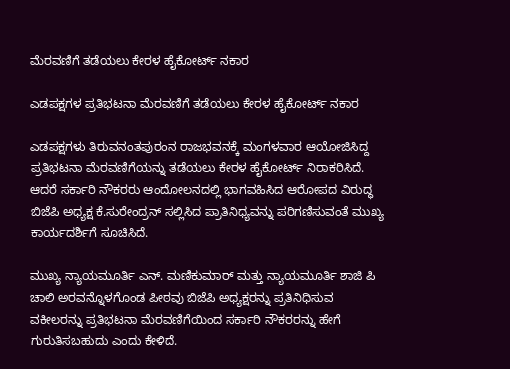ಮೆರವಣಿಗೆ ತಡೆಯಲು ಕೇರಳ ಹೈಕೋರ್ಟ್ ನಕಾರ

ಎಡಪಕ್ಷಗಳ ಪ್ರತಿಭಟನಾ ಮೆರವಣಿಗೆ ತಡೆಯಲು ಕೇರಳ ಹೈಕೋರ್ಟ್ ನಕಾರ

ಎಡಪಕ್ಷಗಳು ತಿರುವನಂತಪುರಂನ ರಾಜಭವನಕ್ಕೆ ಮಂಗಳವಾರ ಆಯೋಜಿಸಿದ್ದ ಪ್ರತಿಭಟನಾ ಮೆರವಣಿಗೆಯನ್ನು ತಡೆಯಲು ಕೇರಳ ಹೈಕೋರ್ಟ್ ನಿರಾಕರಿಸಿದೆ. ಆದರೆ ಸರ್ಕಾರಿ ನೌಕರರು ಆಂದೋಲನದಲ್ಲಿ ಭಾಗವಹಿಸಿದ ಆರೋಪದ ವಿರುದ್ಧ ಬಿಜೆಪಿ ಅಧ್ಯಕ್ಷ ಕೆ.ಸುರೇಂದ್ರನ್ ಸಲ್ಲಿಸಿದ ಪ್ರಾತಿನಿಧ್ಯವನ್ನು ಪರಿಗಣಿಸುವಂತೆ ಮುಖ್ಯ ಕಾರ್ಯದರ್ಶಿಗೆ ಸೂಚಿಸಿದೆ.

ಮುಖ್ಯ ನ್ಯಾಯಮೂರ್ತಿ ಎನ್. ಮಣಿಕುಮಾರ್ ಮತ್ತು ನ್ಯಾಯಮೂರ್ತಿ ಶಾಜಿ ಪಿ ಚಾಲಿ ಅರವನ್ನೊಳಗೊಂಡ ಪೀಠವು ಬಿಜೆಪಿ ಅಧ್ಯಕ್ಷರನ್ನು ಪ್ರತಿನಿಧಿಸುವ ವಕೀಲರನ್ನು ಪ್ರತಿಭಟನಾ ಮೆರವಣಿಗೆಯಿಂದ ಸರ್ಕಾರಿ ನೌಕರರನ್ನು ಹೇಗೆ ಗುರುತಿಸಬಹುದು ಎಂದು ಕೇಳಿದೆ.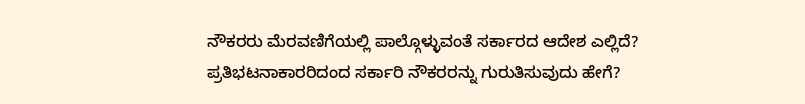ನೌಕರರು ಮೆರವಣಿಗೆಯಲ್ಲಿ ಪಾಲ್ಗೊಳ್ಳುವಂತೆ ಸರ್ಕಾರದ ಆದೇಶ ಎಲ್ಲಿದೆ? ಪ್ರತಿಭಟನಾಕಾರರಿದಂದ ಸರ್ಕಾರಿ ನೌಕರರನ್ನು ಗುರುತಿಸುವುದು ಹೇಗೆ?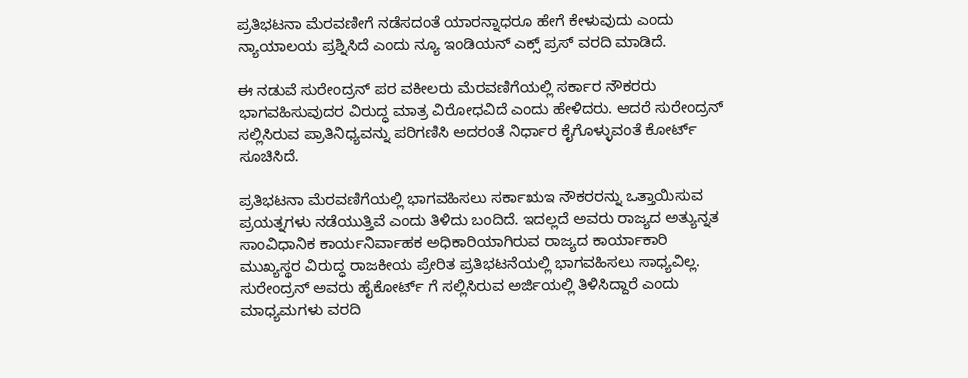ಪ್ರತಿಭಟನಾ ಮೆರವಣೀಗೆ ನಡೆಸದಂತೆ ಯಾರನ್ನಾಧರೂ ಹೇಗೆ ಕೇಳುವುದು ಎಂದು ನ್ಯಾಯಾಲಯ ಪ್ರಶ್ನಿಸಿದೆ ಎಂದು ನ್ಯೂ ಇಂಡಿಯನ್ ಎಕ್ಸ್ ಪ್ರಸ್ ವರದಿ ಮಾಡಿದೆ.

ಈ ನಡುವೆ ಸುರೇಂದ್ರನ್ ಪರ ವಕೀಲರು ಮೆರವಣಿಗೆಯಲ್ಲಿ ಸರ್ಕಾರ ನೌಕರರು ಭಾಗವಹಿಸುವುದರ ವಿರುದ್ಧ ಮಾತ್ರ ವಿರೋಧವಿದೆ ಎಂದು ಹೇಳಿದರು. ಆದರೆ ಸುರೇಂದ್ರನ್ ಸಲ್ಲಿಸಿರುವ ಪ್ರಾತಿನಿಧ್ಯವನ್ನು ಪರಿಗಣಿಸಿ ಅದರಂತೆ ನಿರ್ಧಾರ ಕೈಗೊಳ್ಳುವಂತೆ ಕೋರ್ಟ್ ಸೂಚಿಸಿದೆ.

ಪ್ರತಿಭಟನಾ ಮೆರವಣಿಗೆಯಲ್ಲಿ ಭಾಗವಹಿಸಲು ಸರ್ಕಾಋಇ ನೌಕರರನ್ನು ಒತ್ತಾಯಿಸುವ ಪ್ರಯತ್ನಗಳು ನಡೆಯುತ್ತಿವೆ ಎಂದು ತಿಳಿದು ಬಂದಿದೆ. ಇದಲ್ಲದೆ ಅವರು ರಾಜ್ಯದ ಅತ್ಯುನ್ನತ ಸಾಂವಿಧಾನಿಕ ಕಾರ್ಯನಿರ್ವಾಹಕ ಅಧಿಕಾರಿಯಾಗಿರುವ ರಾಜ್ಯದ ಕಾರ್ಯಾಕಾರಿ ಮುಖ್ಯಸ್ಥರ ವಿರುದ್ಧ ರಾಜಕೀಯ ಪ್ರೇರಿತ ಪ್ರತಿಭಟನೆಯಲ್ಲಿ ಭಾಗವಹಿಸಲು ಸಾಧ್ಯವಿಲ್ಲ. ಸುರೇಂದ್ರನ್ ಅವರು ಹೈಕೋರ್ಟ್ ಗೆ ಸಲ್ಲಿಸಿರುವ ಅರ್ಜಿಯಲ್ಲಿ ತಿಳಿಸಿದ್ದಾರೆ ಎಂದು ಮಾಧ್ಯಮಗಳು ವರದಿ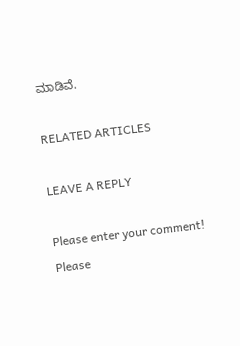ಮಾಡಿವೆ.

RELATED ARTICLES

LEAVE A REPLY

Please enter your comment!
Please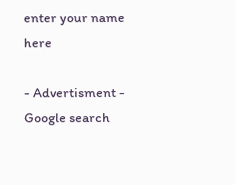enter your name here

- Advertisment -
Google search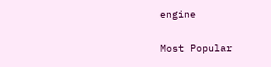engine

Most Popular